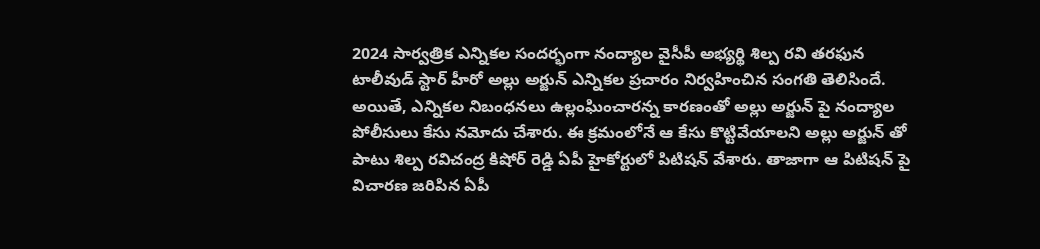2024 సార్వత్రిక ఎన్నికల సందర్భంగా నంద్యాల వైసీపీ అభ్యర్థి శిల్ప రవి తరఫున టాలీవుడ్ స్టార్ హీరో అల్లు అర్జున్ ఎన్నికల ప్రచారం నిర్వహించిన సంగతి తెలిసిందే. అయితే, ఎన్నికల నిబంధనలు ఉల్లంఘించారన్న కారణంతో అల్లు అర్జున్ పై నంద్యాల పోలీసులు కేసు నమోదు చేశారు. ఈ క్రమంలోనే ఆ కేసు కొట్టివేయాలని అల్లు అర్జున్ తో పాటు శిల్ప రవిచంద్ర కిషోర్ రెడ్డి ఏపీ హైకోర్టులో పిటిషన్ వేశారు. తాజాగా ఆ పిటిషన్ పై విచారణ జరిపిన ఏపీ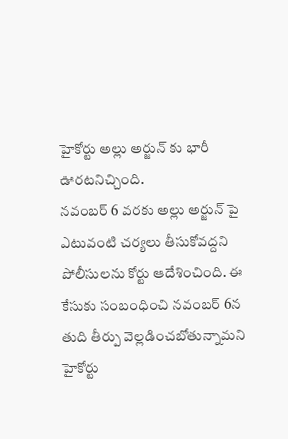హైకోర్టు అల్లు అర్జున్ కు భారీ ఊరటనిచ్చింది.
నవంబర్ 6 వరకు అల్లు అర్జున్ పై ఎటువంటి చర్యలు తీసుకోవద్దని పోలీసులను కోర్టు ఆదేశించింది. ఈ కేసుకు సంబంధించి నవంబర్ 6న తుది తీర్పు వెల్లడించబోతున్నామని హైకోర్టు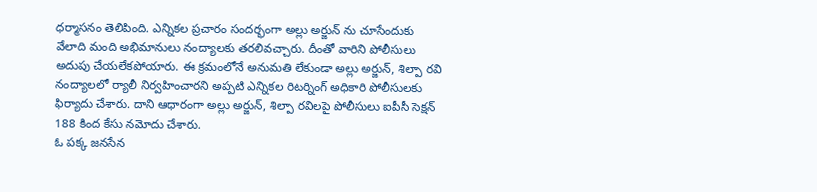ధర్మాసనం తెలిపింది. ఎన్నికల ప్రచారం సందర్భంగా అల్లు అర్జున్ ను చూసేందుకు వేలాది మంది అభిమానులు నంద్యాలకు తరలివచ్చారు. దీంతో వారిని పోలీసులు అదుపు చేయలేకపోయారు. ఈ క్రమంలోనే అనుమతి లేకుండా అల్లు అర్జున్, శిల్పా రవి నంద్యాలలో ర్యాలీ నిర్వహించారని అప్పటి ఎన్నికల రిటర్నింగ్ అధికారి పోలీసులకు ఫిర్యాదు చేశారు. దాని ఆధారంగా అల్లు అర్జున్, శిల్పా రవిలపై పోలీసులు ఐపీసీ సెక్షన్ 188 కింద కేసు నమోదు చేశారు.
ఓ పక్క జనసేన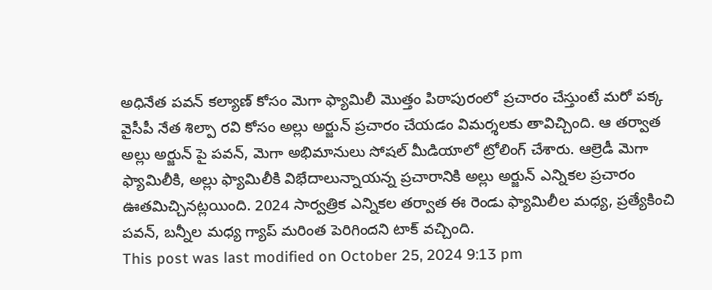అధినేత పవన్ కల్యాణ్ కోసం మెగా ఫ్యామిలీ మొత్తం పిఠాపురంలో ప్రచారం చేస్తుంటే మరో పక్క వైసీపీ నేత శిల్పా రవి కోసం అల్లు అర్జున్ ప్రచారం చేయడం విమర్శలకు తావిచ్చింది. ఆ తర్వాత అల్లు అర్జున్ పై పవన్, మెగా అభిమానులు సోషల్ మీడియాలో ట్రోలింగ్ చేశారు. ఆల్రెడీ మెగా ఫ్యామిలీకి, అల్లు ఫ్యామిలీకి విభేదాలున్నాయన్న ప్రచారానికి అల్లు అర్జున్ ఎన్నికల ప్రచారం ఊతమిచ్చినట్లయింది. 2024 సార్వత్రిక ఎన్నికల తర్వాత ఈ రెండు ఫ్యామిలీల మధ్య, ప్రత్యేకించి పవన్, బన్నీల మధ్య గ్యాప్ మరింత పెరిగిందని టాక్ వచ్చింది.
This post was last modified on October 25, 2024 9:13 pm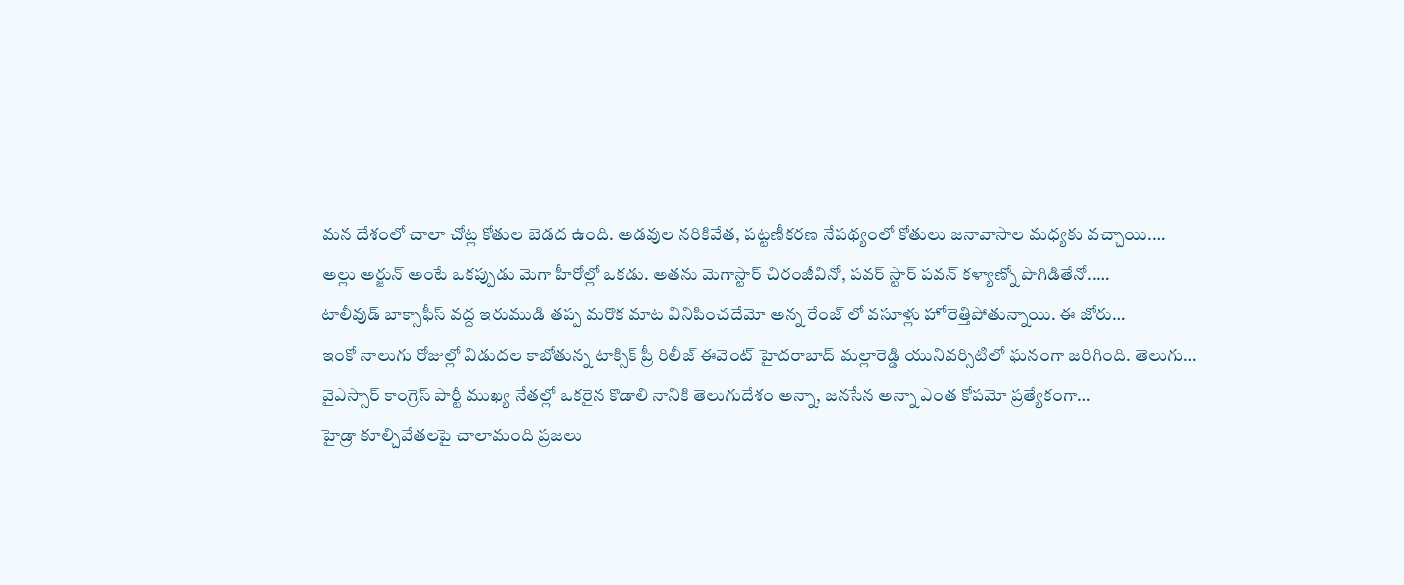మన దేశంలో చాలా చోట్ల కోతుల బెడద ఉంది. అడవుల నరికివేత, పట్టణీకరణ నేపథ్యంలో కోతులు జనావాసాల మధ్యకు వచ్చాయి.…
అల్లు అర్జున్ అంటే ఒకప్పుడు మెగా హీరోల్లో ఒకడు. అతను మెగాస్టార్ చిరంజీవినో, పవర్ స్టార్ పవన్ కళ్యాణ్నో పొగిడితేనో..…
టాలీవుడ్ బాక్సాఫీస్ వద్ద ఇరుముడి తప్ప మరొక మాట వినిపించదేమో అన్న రేంజ్ లో వసూళ్లు హోరెత్తిపోతున్నాయి. ఈ జోరు…
ఇంకో నాలుగు రోజుల్లో విడుదల కాబోతున్న టాక్సిక్ ప్రీ రిలీజ్ ఈవెంట్ హైదరాబాద్ మల్లారెడ్డి యునివర్సిటిలో ఘనంగా జరిగింది. తెలుగు…
వైఎస్సార్ కాంగ్రెస్ పార్టీ ముఖ్య నేతల్లో ఒకరైన కొడాలి నానికి తెలుగుదేశం అన్నా, జనసేన అన్నా ఎంత కోపమో ప్రత్యేకంగా…
హైడ్రా కూల్చివేతలపై చాలామంది ప్రజలు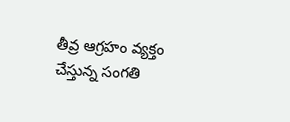తీవ్ర ఆగ్రహం వ్యక్తం చేస్తున్న సంగతి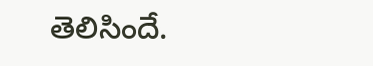తెలిసిందే.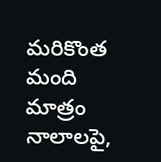మరికొంత మంది మాత్రం నాలాలపై,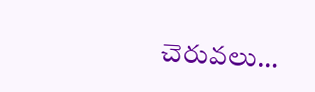చెరువలు…